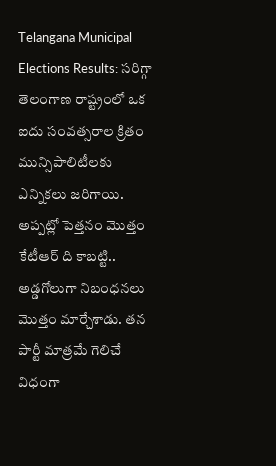Telangana Municipal Elections Results: సరిగ్గా తెలంగాణ రాష్ట్రంలో ఒక ఐదు సంవత్సరాల క్రితం మున్సిపాలిటీలకు ఎన్నికలు జరిగాయి. అప్పట్లో పెత్తనం మొత్తం కేటీఆర్ ది కాబట్టి.. అడ్డగోలుగా నిబంధనలు మొత్తం మార్చేశాడు. తన పార్టీ మాత్రమే గెలిచే విధంగా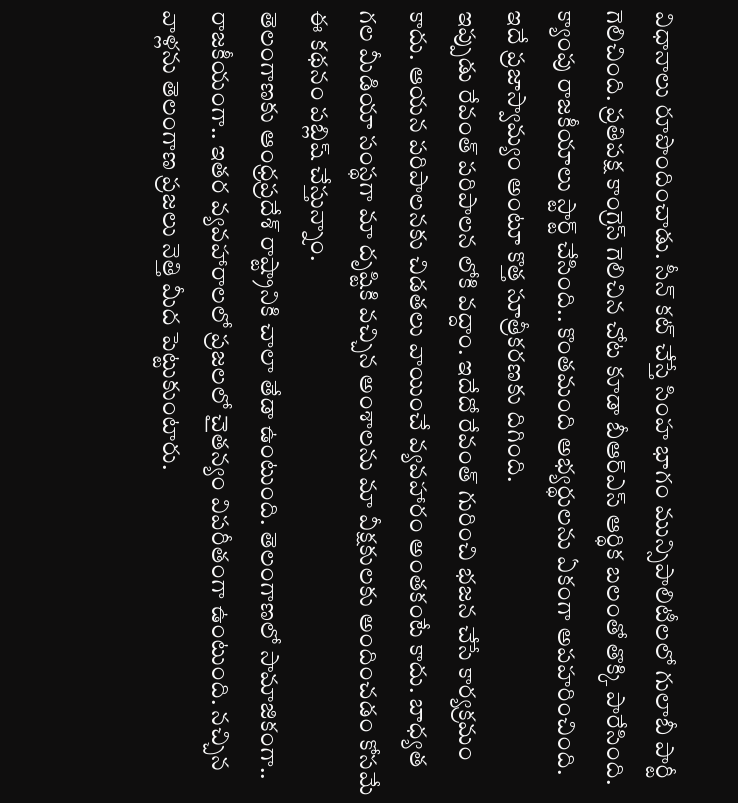విధానాలు రూపొందించాడు. సీన్ కట్ చేస్తే సింహ భాగం మున్సిపాలిటీలలో గులాబీ పార్టీ గెలిచింది. ప్రతిపక్ష కాంగ్రెస్ గెలిచిన చోట కూడా బీఆర్ఎస్ ఆర్థిక బలంతో తొక్కి పారేసింది. క్యాంపు రాజకీయాలు స్టార్ట్ చేసింది.. కొంతమంది అభ్యర్థులను ఏకంగా అపహరించింది. ఇదే ప్రజాస్వామ్యం అంటూ కొత్త సూత్రీకరణకు దిగింది.
ఇప్పుడు రేవంత్ పరిపాలన లోకి వద్దాం. ఇదేదో రేవంత్ గురించి భజన చేసే కార్యక్రమం కాదు. ఆయన పరిపాలనకు చిడతలు వాయించే వ్యవహారం అంతకంటే కాదు. బాధ్యత గల మీడియా సంస్థగా మా దృష్టికి వచ్చిన అంశాలను మా వీక్షకులకు అందించడం కోసమే ఈ కథనం పబ్లిష్ చేస్తున్నాం.
తెలంగాణకు ఆంధ్రప్రదేశ్ రాష్ట్రానికి చాలా తేడా ఉంటుంది. తెలంగాణలో సామాజికంగా.. రాజకీయంగా.. ఇతర వ్యవహారాలలో ప్రజలలో చైతన్యం విపరీతంగా ఉంటుంది. నచ్చిన వాళ్లను తెలంగాణ ప్రజలు నెత్తి మీద పెట్టుకుంటారు.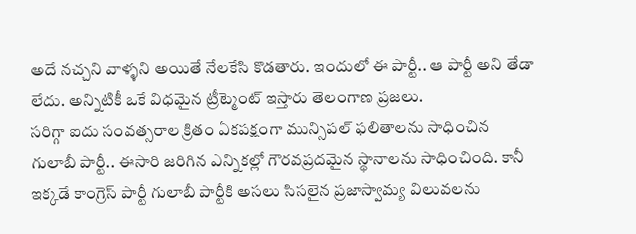అదే నచ్చని వాళ్ళని అయితే నేలకేసి కొడతారు. ఇందులో ఈ పార్టీ.. ఆ పార్టీ అని తేడా లేదు. అన్నిటికీ ఒకే విధమైన ట్రీట్మెంట్ ఇస్తారు తెలంగాణ ప్రజలు.
సరిగ్గా ఐదు సంవత్సరాల క్రితం ఏకపక్షంగా మున్సిపల్ ఫలితాలను సాధించిన గులాబీ పార్టీ.. ఈసారి జరిగిన ఎన్నికల్లో గౌరవప్రదమైన స్థానాలను సాధించింది. కానీ ఇక్కడే కాంగ్రెస్ పార్టీ గులాబీ పార్టీకి అసలు సిసలైన ప్రజాస్వామ్య విలువలను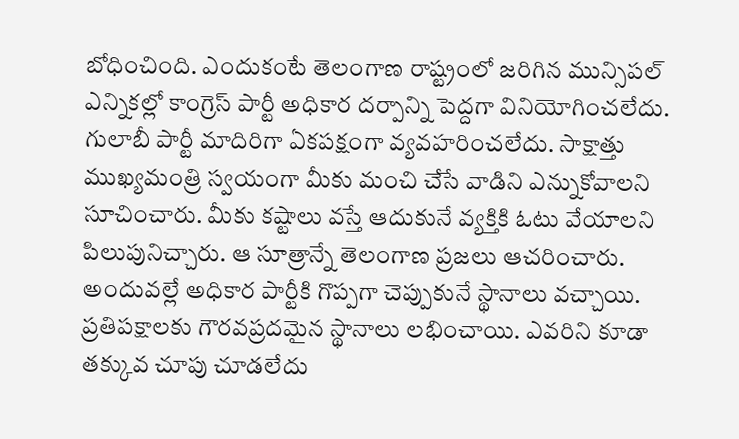బోధించింది. ఎందుకంటే తెలంగాణ రాష్ట్రంలో జరిగిన మున్సిపల్ ఎన్నికల్లో కాంగ్రెస్ పార్టీ అధికార దర్పాన్ని పెద్దగా వినియోగించలేదు. గులాబీ పార్టీ మాదిరిగా ఏకపక్షంగా వ్యవహరించలేదు. సాక్షాత్తు ముఖ్యమంత్రి స్వయంగా మీకు మంచి చేసే వాడిని ఎన్నుకోవాలని సూచించారు. మీకు కష్టాలు వస్తే ఆదుకునే వ్యక్తికి ఓటు వేయాలని పిలుపునిచ్చారు. ఆ సూత్రాన్నే తెలంగాణ ప్రజలు ఆచరించారు.
అందువల్లే అధికార పార్టీకి గొప్పగా చెప్పుకునే స్థానాలు వచ్చాయి. ప్రతిపక్షాలకు గౌరవప్రదమైన స్థానాలు లభించాయి. ఎవరిని కూడా తక్కువ చూపు చూడలేదు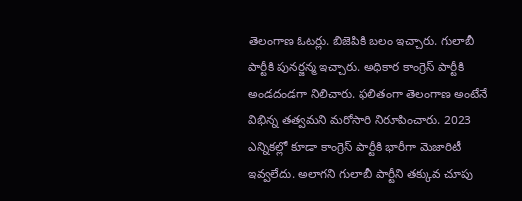తెలంగాణ ఓటర్లు. బిజెపికి బలం ఇచ్చారు. గులాబీ పార్టీకి పునర్జన్మ ఇచ్చారు. అధికార కాంగ్రెస్ పార్టీకి అండదండగా నిలిచారు. ఫలితంగా తెలంగాణ అంటేనే విభిన్న తత్వమని మరోసారి నిరూపించారు. 2023 ఎన్నికల్లో కూడా కాంగ్రెస్ పార్టీకి భారీగా మెజారిటీ ఇవ్వలేదు. అలాగని గులాబీ పార్టీని తక్కువ చూపు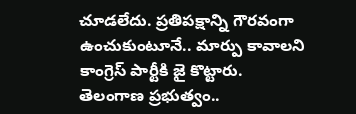చూడలేదు. ప్రతిపక్షాన్ని గౌరవంగా ఉంచుకుంటూనే.. మార్పు కావాలని కాంగ్రెస్ పార్టీకి జై కొట్టారు. తెలంగాణ ప్రభుత్వం..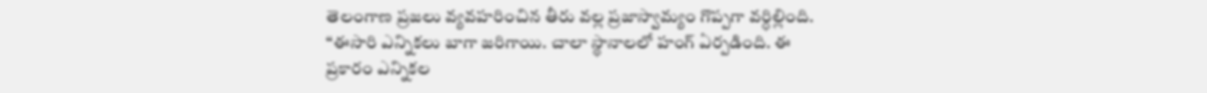తెలంగాణ ప్రజలు వ్యవహరించిన తీరు వల్ల ప్రజాస్వామ్యం గొప్పగా వర్ధిల్లింది. “ఈసారి ఎన్నికలు బాగా జరిగాయి. చాలా స్థానాలలో హంగ్ ఏర్పడింది. ఈ ప్రకారం ఎన్నికల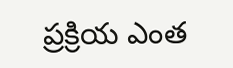ప్రక్రియ ఎంత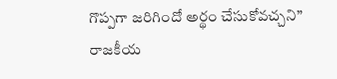గొప్పగా జరిగిందో అర్థం చేసుకోవచ్చని” రాజకీయ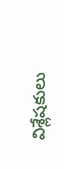విశ్లేషకులు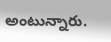అంటున్నారు.